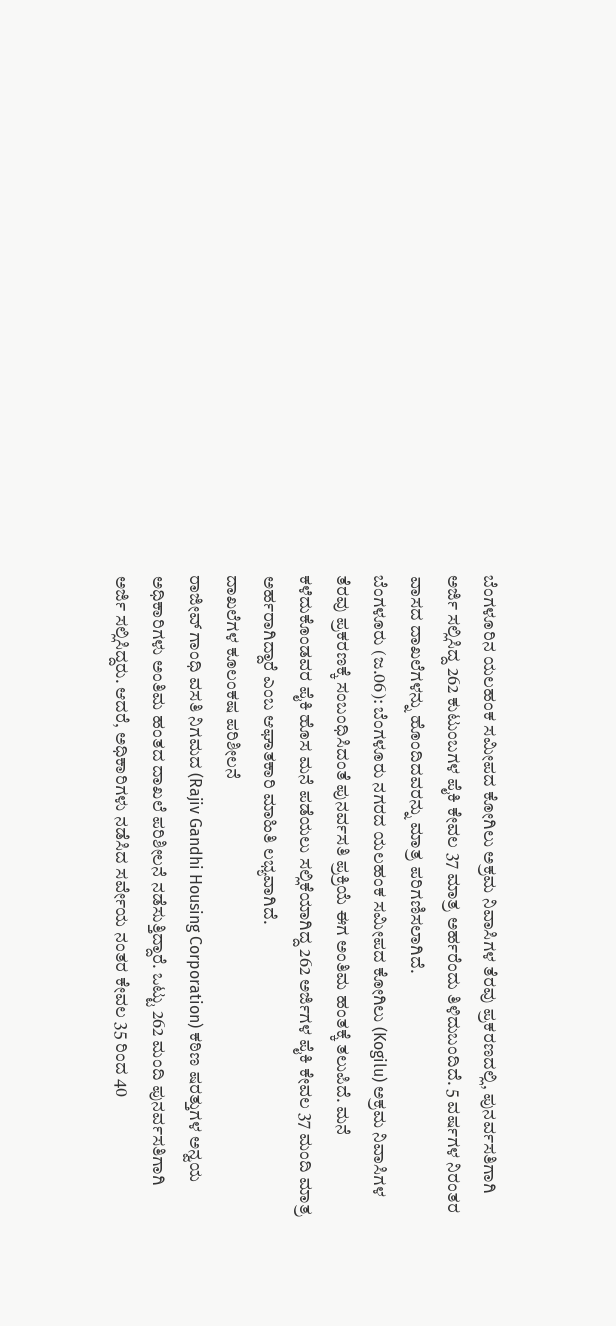ಬೆಂಗಳೂರಿನ ಯಲಹಂಕ ಸಮೀಪದ ಕೋಗಿಲು ಅಕ್ರಮ ನಿವಾಸಿಗಳ ತೆರವು ಪ್ರಕರಣದಲ್ಲಿ, ಪುನರ್ವಸತಿಗಾಗಿ ಅರ್ಜಿ ಸಲ್ಲಿಸಿದ್ದ 262 ಕುಟುಂಬಗಳ ಪೈಕಿ ಕೇವಲ 37 ಮಾತ್ರ ಅರ್ಹರೆಂದು ತಿಳಿದುಬಂದಿದೆ. 5 ವರ್ಷಗಳ ನಿರಂತರ ವಾಸದ ದಾಖಲೆಗಳನ್ನು ಹೊಂದಿದವರನ್ನು ಮಾತ್ರ ಪರಿಗಣಿಸಲಾಗಿದೆ.
ಬೆಂಗಳೂರು (ಜ.06): ಬೆಂಗಳೂರು ನಗರದ ಯಲಹಂಕ ಸಮೀಪದ ಕೋಗಿಲು (Kogilu) ಅಕ್ರಮ ನಿವಾಸಿಗಳ ತೆರವು ಪ್ರಕರಣಕ್ಕೆ ಸಂಬಂಧಿಸಿದಂತೆ ಪುನರ್ವಸತಿ ಪ್ರಕ್ರಿಯೆ ಈಗ ಅಂತಿಮ ಹಂತಕ್ಕೆ ತಲುಪಿದೆ. ಮನೆ ಕಳೆದುಕೊಂಡವರ ಪೈಕಿ ಹೊಸ ಮನೆ ಪಡೆಯಲು ಸಲ್ಲಿಕೆಯಾಗಿದ್ದ 262 ಅರ್ಜಿಗಳ ಪೈಕಿ ಕೇವಲ 37 ಮಂದಿ ಮಾತ್ರ ಅರ್ಹರಾಗಿದ್ದಾರೆ ಎಂಬ ಆಘಾತಕಾರಿ ಮಾಹಿತಿ ಲಭ್ಯವಾಗಿದೆ.
ದಾಖಲೆಗಳ ಕೂಲಂಕಷ ಪರಿಶೀಲನೆ
ರಾಜೀವ್ ಗಾಂಧಿ ವಸತಿ ನಿಗಮದ (Rajiv Gandhi Housing Corporation) ಕಠಿಣ ಷರತ್ತುಗಳ ಅನ್ವಯ ಅಧಿಕಾರಿಗಳು ಅಂತಿಮ ಹಂತದ ದಾಖಲೆ ಪರಿಶೀಲನೆ ನಡೆಸುತ್ತಿದ್ದಾರೆ. ಒಟ್ಟು 262 ಮಂದಿ ಪುನರ್ವಸತಿಗಾಗಿ ಅರ್ಜಿ ಸಲ್ಲಿಸಿದ್ದರು. ಆದರೆ, ಅಧಿಕಾರಿಗಳು ನಡೆಸಿದ ಸರ್ವೇಯ ನಂತರ ಕೇವಲ 35 ರಿಂದ 40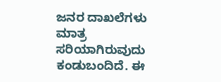ಜನರ ದಾಖಲೆಗಳು ಮಾತ್ರ ಸರಿಯಾಗಿರುವುದು ಕಂಡುಬಂದಿದೆ. ಈ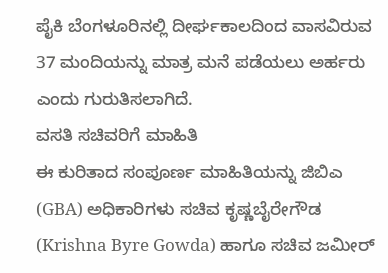ಪೈಕಿ ಬೆಂಗಳೂರಿನಲ್ಲಿ ದೀರ್ಘಕಾಲದಿಂದ ವಾಸವಿರುವ 37 ಮಂದಿಯನ್ನು ಮಾತ್ರ ಮನೆ ಪಡೆಯಲು ಅರ್ಹರು ಎಂದು ಗುರುತಿಸಲಾಗಿದೆ.
ವಸತಿ ಸಚಿವರಿಗೆ ಮಾಹಿತಿ
ಈ ಕುರಿತಾದ ಸಂಪೂರ್ಣ ಮಾಹಿತಿಯನ್ನು ಜಿಬಿಎ (GBA) ಅಧಿಕಾರಿಗಳು ಸಚಿವ ಕೃಷ್ಣಬೈರೇಗೌಡ (Krishna Byre Gowda) ಹಾಗೂ ಸಚಿವ ಜಮೀರ್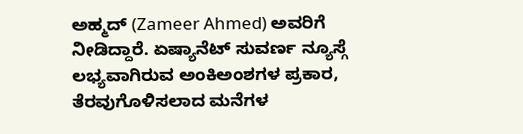ಅಹ್ಮದ್ (Zameer Ahmed) ಅವರಿಗೆ ನೀಡಿದ್ದಾರೆ. ಏಷ್ಯಾನೆಟ್ ಸುವರ್ಣ ನ್ಯೂಸ್ಗೆ ಲಭ್ಯವಾಗಿರುವ ಅಂಕಿಅಂಶಗಳ ಪ್ರಕಾರ, ತೆರವುಗೊಳಿಸಲಾದ ಮನೆಗಳ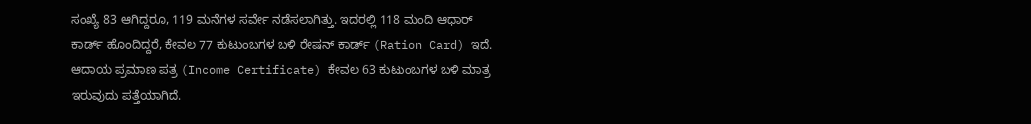ಸಂಖ್ಯೆ 83 ಆಗಿದ್ದರೂ, 119 ಮನೆಗಳ ಸರ್ವೇ ನಡೆಸಲಾಗಿತ್ತು. ಇದರಲ್ಲಿ 118 ಮಂದಿ ಆಧಾರ್ ಕಾರ್ಡ್ ಹೊಂದಿದ್ದರೆ, ಕೇವಲ 77 ಕುಟುಂಬಗಳ ಬಳಿ ರೇಷನ್ ಕಾರ್ಡ್ (Ration Card) ಇದೆ. ಆದಾಯ ಪ್ರಮಾಣ ಪತ್ರ (Income Certificate) ಕೇವಲ 63 ಕುಟುಂಬಗಳ ಬಳಿ ಮಾತ್ರ ಇರುವುದು ಪತ್ತೆಯಾಗಿದೆ.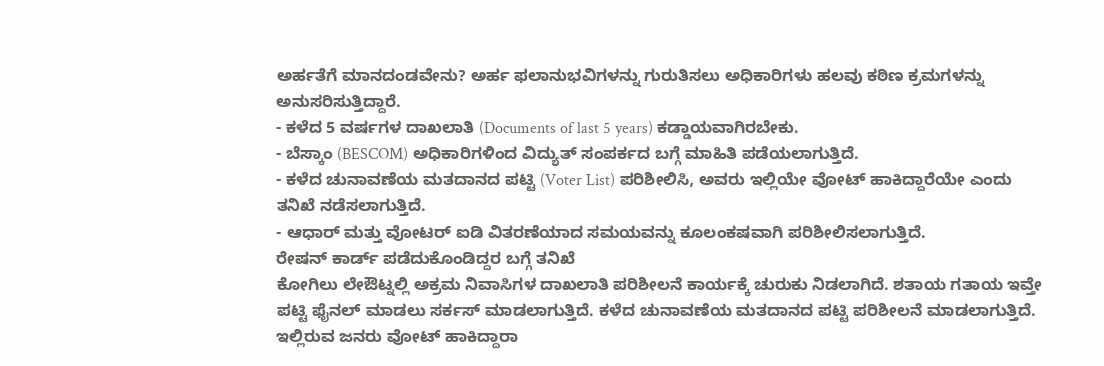ಅರ್ಹತೆಗೆ ಮಾನದಂಡವೇನು? ಅರ್ಹ ಫಲಾನುಭವಿಗಳನ್ನು ಗುರುತಿಸಲು ಅಧಿಕಾರಿಗಳು ಹಲವು ಕಠಿಣ ಕ್ರಮಗಳನ್ನು ಅನುಸರಿಸುತ್ತಿದ್ದಾರೆ.
- ಕಳೆದ 5 ವರ್ಷಗಳ ದಾಖಲಾತಿ (Documents of last 5 years) ಕಡ್ಡಾಯವಾಗಿರಬೇಕು.
- ಬೆಸ್ಕಾಂ (BESCOM) ಅಧಿಕಾರಿಗಳಿಂದ ವಿದ್ಯುತ್ ಸಂಪರ್ಕದ ಬಗ್ಗೆ ಮಾಹಿತಿ ಪಡೆಯಲಾಗುತ್ತಿದೆ.
- ಕಳೆದ ಚುನಾವಣೆಯ ಮತದಾನದ ಪಟ್ಟಿ (Voter List) ಪರಿಶೀಲಿಸಿ, ಅವರು ಇಲ್ಲಿಯೇ ವೋಟ್ ಹಾಕಿದ್ದಾರೆಯೇ ಎಂದು ತನಿಖೆ ನಡೆಸಲಾಗುತ್ತಿದೆ.
- ಆಧಾರ್ ಮತ್ತು ವೋಟರ್ ಐಡಿ ವಿತರಣೆಯಾದ ಸಮಯವನ್ನು ಕೂಲಂಕಷವಾಗಿ ಪರಿಶೀಲಿಸಲಾಗುತ್ತಿದೆ.
ರೇಷನ್ ಕಾರ್ಡ್ ಪಡೆದುಕೊಂಡಿದ್ದರ ಬಗ್ಗೆ ತನಿಖೆ
ಕೋಗಿಲು ಲೇಔಟ್ನಲ್ಲಿ ಅಕ್ರಮ ನಿವಾಸಿಗಳ ದಾಖಲಾತಿ ಪರಿಶೀಲನೆ ಕಾರ್ಯಕ್ಕೆ ಚುರುಕು ನಿಡಲಾಗಿದೆ. ಶತಾಯ ಗತಾಯ ಇವ್ತೇ ಪಟ್ಟಿ ಫೈನಲ್ ಮಾಡಲು ಸರ್ಕಸ್ ಮಾಡಲಾಗುತ್ತಿದೆ. ಕಳೆದ ಚುನಾವಣೆಯ ಮತದಾನದ ಪಟ್ಟಿ ಪರಿಶೀಲನೆ ಮಾಡಲಾಗುತ್ತಿದೆ. ಇಲ್ಲಿರುವ ಜನರು ವೋಟ್ ಹಾಕಿದ್ದಾರಾ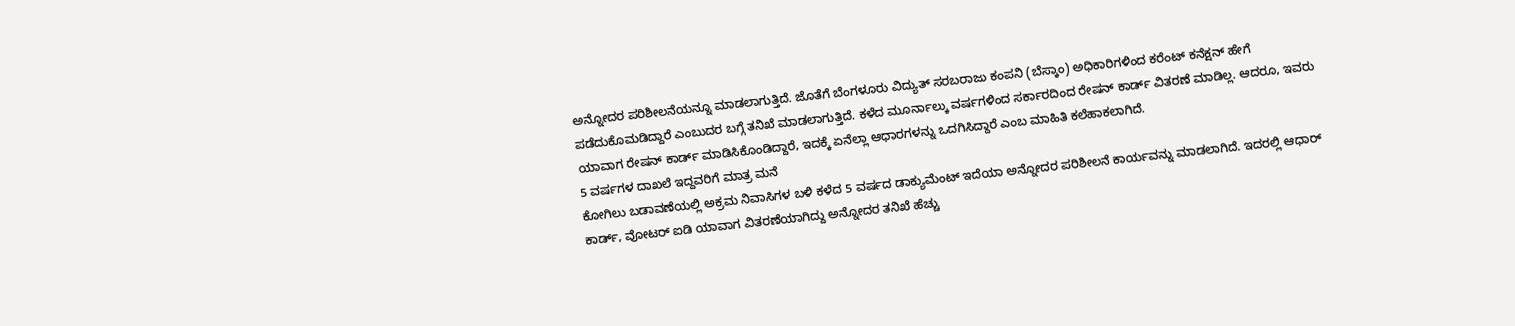ಅನ್ನೋದರ ಪರಿಶೀಲನೆಯನ್ನೂ ಮಾಡಲಾಗುತ್ತಿದೆ. ಜೊತೆಗೆ ಬೆಂಗಳೂರು ವಿದ್ಯುತ್ ಸರಬರಾಜು ಕಂಪನಿ (ಬೆಸ್ಕಾಂ) ಅಧಿಕಾರಿಗಳಿಂದ ಕರೆಂಟ್ ಕನೆಕ್ಷನ್ ಹೇಗೆ ಪಡೆದುಕೊಮಡಿದ್ದಾರೆ ಎಂಬುದರ ಬಗ್ಗೆ ತನಿಖೆ ಮಾಡಲಾಗುತ್ತಿದೆ. ಕಳೆದ ಮೂರ್ನಾಲ್ಕು ವರ್ಷಗಳಿಂದ ಸರ್ಕಾರದಿಂದ ರೇಷನ್ ಕಾರ್ಡ್ ವಿತರಣೆ ಮಾಡಿಲ್ಲ. ಆದರೂ, ಇವರು ಯಾವಾಗ ರೇಷನ್ ಕಾರ್ಡ್ ಮಾಡಿಸಿಕೊಂಡಿದ್ದಾರೆ, ಇದಕ್ಕೆ ಏನೆಲ್ಲಾ ಆಧಾರಗಳನ್ನು ಒದಗಿಸಿದ್ದಾರೆ ಎಂಬ ಮಾಹಿತಿ ಕಲೆಹಾಕಲಾಗಿದೆ.
5 ವರ್ಷಗಳ ದಾಖಲೆ ಇದ್ದವರಿಗೆ ಮಾತ್ರ ಮನೆ
ಕೋಗಿಲು ಬಡಾವಣೆಯಲ್ಲಿ ಅಕ್ರಮ ನಿವಾಸಿಗಳ ಬಳಿ ಕಳೆದ 5 ವರ್ಷದ ಡಾಕ್ಯುಮೆಂಟ್ ಇದೆಯಾ ಅನ್ನೋದರ ಪರಿಶೀಲನೆ ಕಾರ್ಯವನ್ನು ಮಾಡಲಾಗಿದೆ. ಇದರಲ್ಲಿ ಆಧಾರ್ ಕಾರ್ಡ್, ವೋಟರ್ ಐಡಿ ಯಾವಾಗ ವಿತರಣೆಯಾಗಿದ್ದು ಅನ್ನೋದರ ತನಿಖೆ ಹೆಚ್ಚು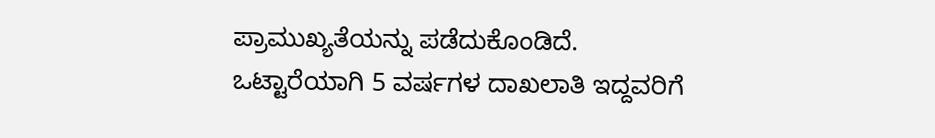ಪ್ರಾಮುಖ್ಯತೆಯನ್ನು ಪಡೆದುಕೊಂಡಿದೆ. ಒಟ್ಟಾರೆಯಾಗಿ 5 ವರ್ಷಗಳ ದಾಖಲಾತಿ ಇದ್ದವರಿಗೆ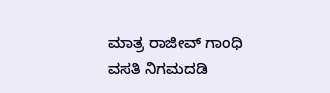ಮಾತ್ರ ರಾಜೀವ್ ಗಾಂಧಿ ವಸತಿ ನಿಗಮದಡಿ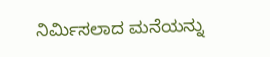ನಿರ್ಮಿಸಲಾದ ಮನೆಯನ್ನು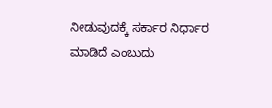ನೀಡುವುದಕ್ಕೆ ಸರ್ಕಾರ ನಿರ್ಧಾರ ಮಾಡಿದೆ ಎಂಬುದು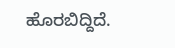ಹೊರಬಿದ್ದಿದೆ.